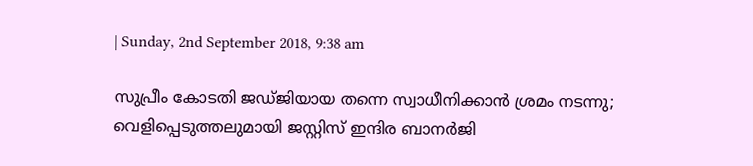| Sunday, 2nd September 2018, 9:38 am

സുപ്രീം കോടതി ജഡ്ജിയായ തന്നെ സ്വാധീനിക്കാന്‍ ശ്രമം നടന്നു; വെളിപ്പെടുത്തലുമായി ജസ്റ്റിസ് ഇന്ദിര ബാനര്‍ജി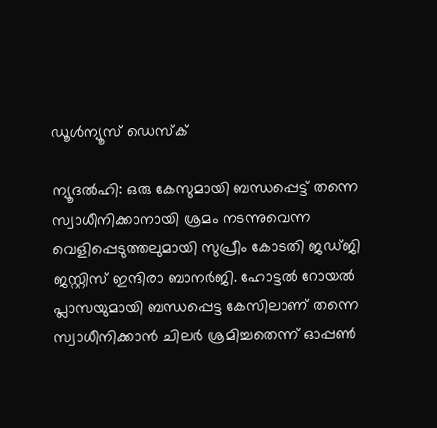ഡൂള്‍ന്യൂസ് ഡെസ്‌ക്

ന്യൂദല്‍ഹി: ഒരു കേസുമായി ബന്ധപ്പെട്ട് തന്നെ സ്വാധീനിക്കാനായി ശ്രമം നടന്നുവെന്ന വെളിപ്പെടുത്തലുമായി സുപ്രീം കോടതി ജഡ്ജി ജസ്റ്റിസ് ഇന്ദിരാ ബാനര്‍ജി. ഹോട്ടല്‍ റോയല്‍ പ്ലാസയുമായി ബന്ധപ്പെട്ട കേസിലാണ് തന്നെ സ്വാധീനിക്കാന്‍ ചിലര്‍ ശ്രമിച്ചതെന്ന് ഓപ്പണ്‍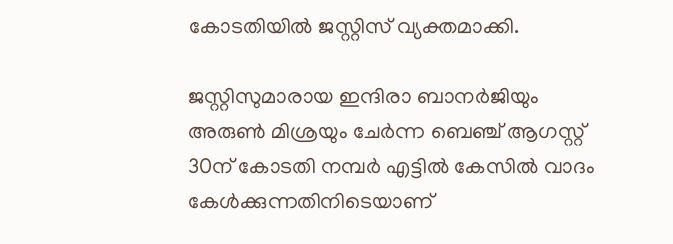കോടതിയില്‍ ജസ്റ്റിസ് വ്യക്തമാക്കി.

ജസ്റ്റിസുമാരായ ഇന്ദിരാ ബാനര്‍ജിയും അരുണ്‍ മിശ്രയും ചേര്‍ന്ന ബെഞ്ച് ആഗസ്റ്റ് 30ന് കോടതി നമ്പര്‍ എട്ടില്‍ കേസില്‍ വാദം കേള്‍ക്കുന്നതിനിടെയാണ്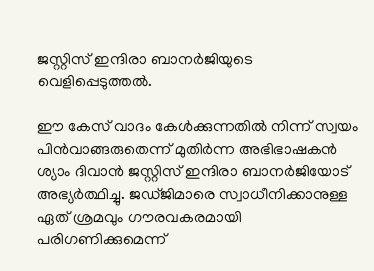ജസ്റ്റിസ് ഇന്ദിരാ ബാനര്‍ജിയുടെ വെളിപ്പെടുത്തല്‍.

ഈ കേസ് വാദം കേള്‍ക്കുന്നതില്‍ നിന്ന് സ്വയം പിന്‍വാങ്ങരുതെന്ന് മുതിര്‍ന്ന അഭിഭാഷകന്‍ ശ്യാം ദിവാന്‍ ജസ്റ്റിസ് ഇന്ദിരാ ബാനര്‍ജിയോട് അഭ്യര്‍ത്ഥിച്ചു. ജഡ്ജിമാരെ സ്വാധീനിക്കാനുള്ള ഏത് ശ്രമവും ഗൗരവകരമായി പരിഗണിക്കുമെന്ന്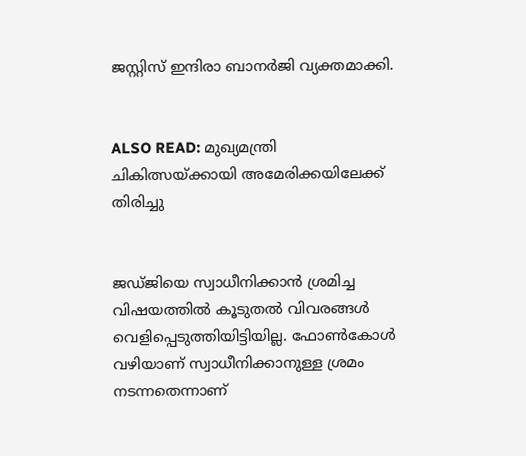ജസ്റ്റിസ് ഇന്ദിരാ ബാനര്‍ജി വ്യക്തമാക്കി.


ALSO READ: മുഖ്യമന്ത്രി ചികിത്സയ്ക്കായി അമേരിക്കയിലേക്ക് തിരിച്ചു


ജഡ്ജിയെ സ്വാധീനിക്കാന്‍ ശ്രമിച്ച വിഷയത്തില്‍ കൂടുതല്‍ വിവരങ്ങള്‍ വെളിപ്പെടുത്തിയിട്ടിയില്ല. ഫോണ്‍കോള്‍ വഴിയാണ് സ്വാധീനിക്കാനുള്ള ശ്രമം നടന്നതെന്നാണ്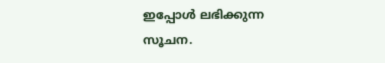ഇപ്പോള്‍ ലഭിക്കുന്ന സൂചന.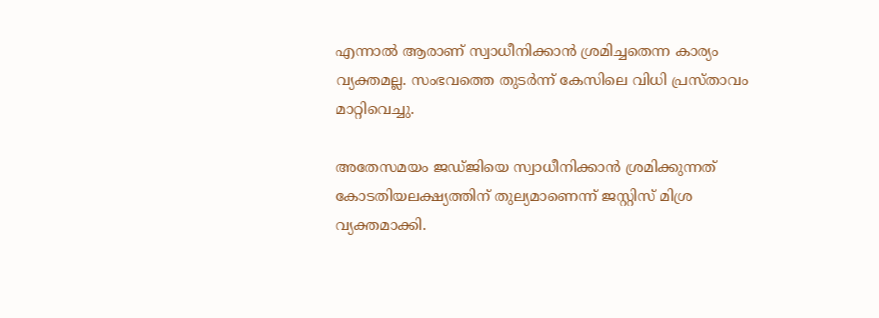എന്നാല്‍ ആരാണ് സ്വാധീനിക്കാന്‍ ശ്രമിച്ചതെന്ന കാര്യം വ്യക്തമല്ല. സംഭവത്തെ തുടര്‍ന്ന് കേസിലെ വിധി പ്രസ്താവം മാറ്റിവെച്ചു.

അതേസമയം ജഡ്ജിയെ സ്വാധീനിക്കാന്‍ ശ്രമിക്കുന്നത് കോടതിയലക്ഷ്യത്തിന് തുല്യമാണെന്ന് ജസ്റ്റിസ് മിശ്ര വ്യക്തമാക്കി.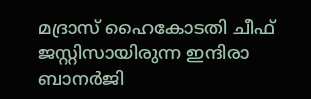മദ്രാസ് ഹൈകോടതി ചീഫ് ജസ്റ്റിസായിരുന്ന ഇന്ദിരാ ബാനര്‍ജി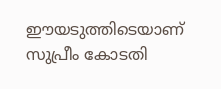ഈയടുത്തിടെയാണ് സുപ്രീം കോടതി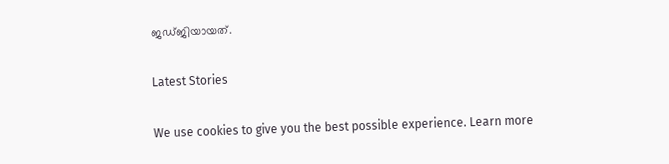ജഡ്ജിയായത്.

Latest Stories

We use cookies to give you the best possible experience. Learn more